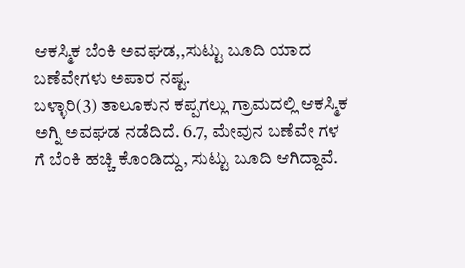ಆಕಸ್ಮಿಕ ಬೆಂಕಿ ಅವಘಡ,,ಸುಟ್ಟು ಬೂದಿ ಯಾದ ಬಣೆವೇಗಳು ಅಪಾರ ನಷ್ಟ.
ಬಳ್ಳಾರಿ(3) ತಾಲೂಕುನ ಕಪ್ಪಗಲ್ಲು ಗ್ರಾಮದಲ್ಲಿ ಆಕಸ್ಮಿಕ ಅಗ್ನಿ ಅವಘಡ ನಡೆದಿದೆ. 6.7, ಮೇವುನ ಬಣೆವೇ ಗಳ ಗೆ ಬೆಂಕಿ ಹಚ್ಚಿ ಕೊಂಡಿದ್ದು, ಸುಟ್ಟು ಬೂದಿ ಆಗಿದ್ದಾವೆ.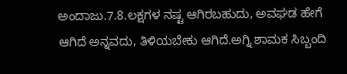ಅಂದಾಜು.7.8.ಲಕ್ಷಗಳ ನಷ್ಟ ಆಗಿರಬಹುದು, ಅವಘಡ ಹೇಗೆ ಆಗಿದೆ ಅನ್ನವದು, ತಿಳಿಯಬೇಕು ಆಗಿದೆ.ಅಗ್ನಿ ಶಾಮಕ ಸಿಬ್ಬಂದಿ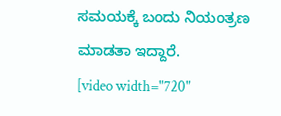ಸಮಯಕ್ಕೆ ಬಂದು ನಿಯಂತ್ರಣ ಮಾಡತಾ ಇದ್ದಾರೆ.
[video width="720"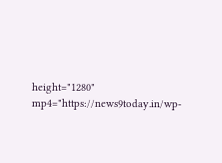height="1280" mp4="https://news9today.in/wp-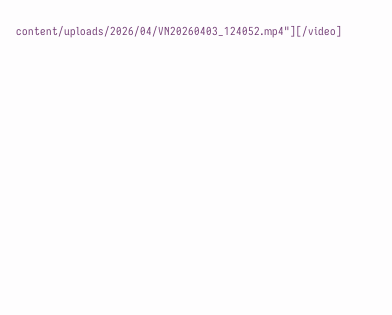content/uploads/2026/04/VN20260403_124052.mp4"][/video]